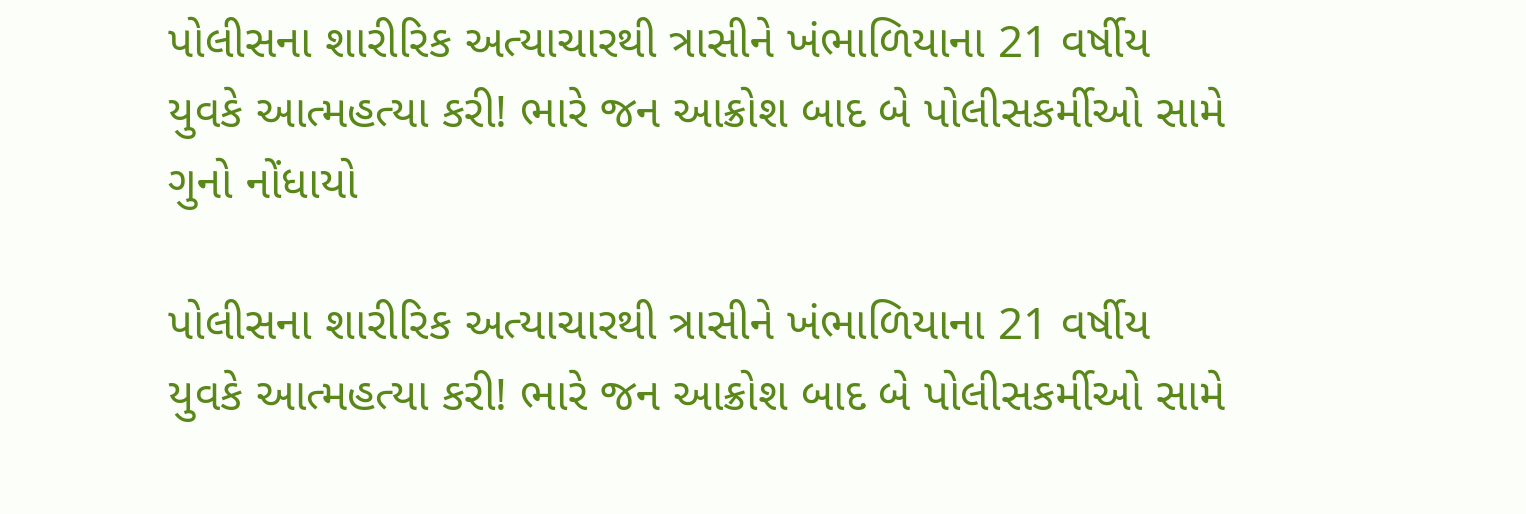પોલીસના શારીરિક અત્યાચારથી ત્રાસીને ખંભાળિયાના 21 વર્ષીય યુવકે આત્મહત્યા કરી! ભારે જન આક્રોશ બાદ બે પોલીસકર્મીઓ સામે ગુનો નોંધાયો

પોલીસના શારીરિક અત્યાચારથી ત્રાસીને ખંભાળિયાના 21 વર્ષીય યુવકે આત્મહત્યા કરી! ભારે જન આક્રોશ બાદ બે પોલીસકર્મીઓ સામે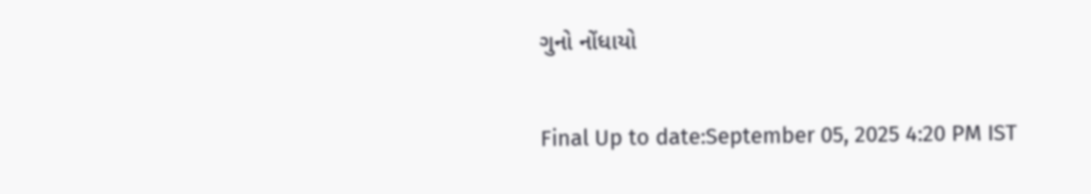ગુનો નોંધાયો

Final Up to date:September 05, 2025 4:20 PM IST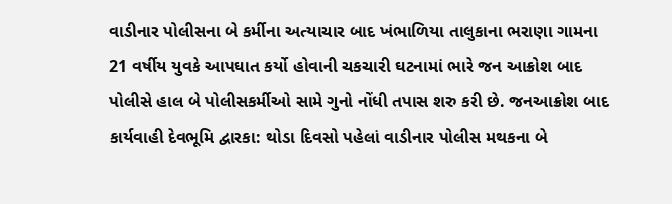વાડીનાર પોલીસના બે કર્મીના અત્યાચાર બાદ ખંભાળિયા તાલુકાના ભરાણા ગામના 21 વર્ષીય યુવકે આપઘાત કર્યો હોવાની ચકચારી ઘટનામાં ભારે જન આક્રોશ બાદ પોલીસે હાલ બે પોલીસકર્મીઓ સામે ગુનો નોંધી તપાસ શરુ કરી છે. જનઆક્રોશ બાદ કાર્યવાહી દેવભૂમિ દ્વારકા: થોડા દિવસો પહેલાં વાડીનાર પોલીસ મથકના બે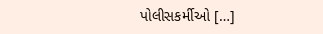પોલીસકર્મીઓ […]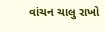વાંચન ચાલુ રાખો